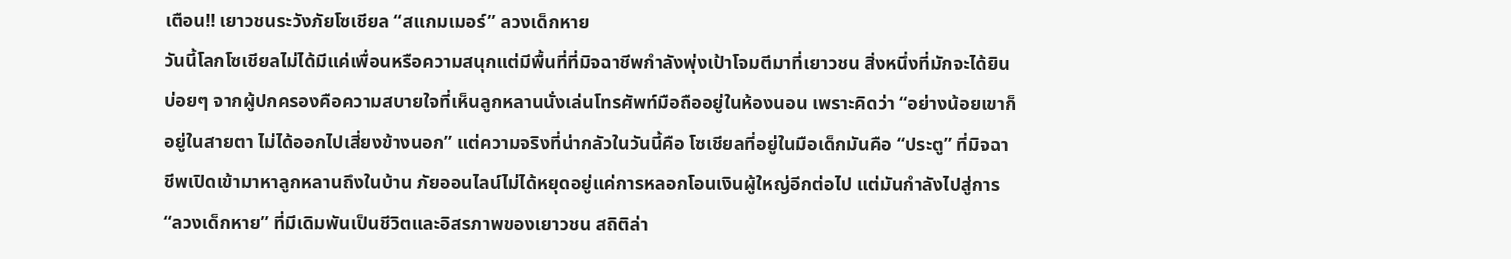เตือน!! เยาวชนระวังภัยโซเชียล “สแกมเมอร์” ลวงเด็กหาย
วันนี้โลกโซเชียลไม่ได้มีแค่เพื่อนหรือความสนุกแต่มีพื้นที่ที่มิจฉาชีพกำลังพุ่งเป้าโจมตีมาที่เยาวชน สิ่งหนึ่งที่มักจะได้ยินบ่อยๆ จากผู้ปกครองคือความสบายใจที่เห็นลูกหลานนั่งเล่นโทรศัพท์มือถืออยู่ในห้องนอน เพราะคิดว่า “อย่างน้อยเขาก็อยู่ในสายตา ไม่ได้ออกไปเสี่ยงข้างนอก” แต่ความจริงที่น่ากลัวในวันนี้คือ โซเชียลที่อยู่ในมือเด็กมันคือ “ประตู” ที่มิจฉาชีพเปิดเข้ามาหาลูกหลานถึงในบ้าน ภัยออนไลน์ไม่ได้หยุดอยู่แค่การหลอกโอนเงินผู้ใหญ่อีกต่อไป แต่มันกำลังไปสู่การ “ลวงเด็กหาย” ที่มีเดิมพันเป็นชีวิตและอิสรภาพของเยาวชน สถิติล่า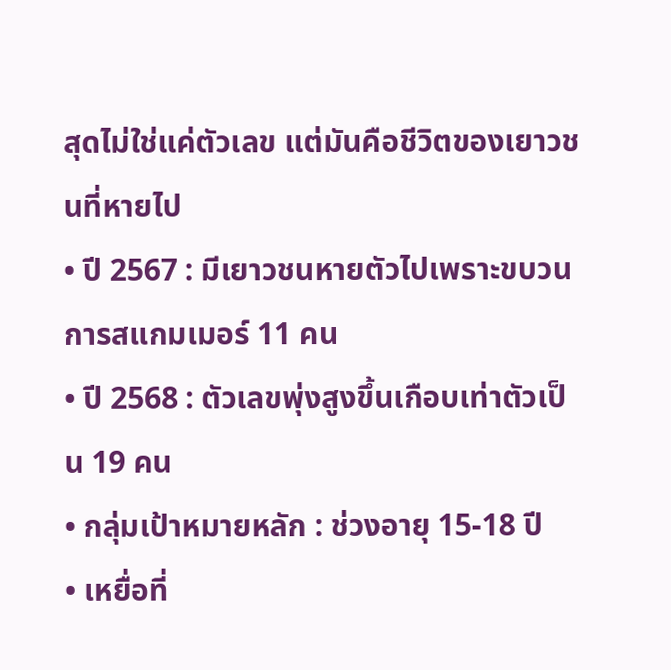สุดไม่ใช่แค่ตัวเลข แต่มันคือชีวิตของเยาวชนที่หายไป
• ปี 2567 : มีเยาวชนหายตัวไปเพราะขบวนการสแกมเมอร์ 11 คน
• ปี 2568 : ตัวเลขพุ่งสูงขึ้นเกือบเท่าตัวเป็น 19 คน
• กลุ่มเป้าหมายหลัก : ช่วงอายุ 15-18 ปี
• เหยื่อที่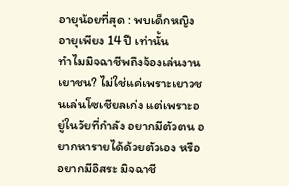อายุน้อยที่สุด : พบเด็กหญิงอายุเพียง 14 ปี เท่านั้น
ทำไมมิจฉาชีพถึงจ้องเล่นงานเยาชน? ไม่ใช่แค่เพราะเยาวชนเล่นโซเชียลเก่ง แต่เพราะอยู่ในวัยที่กำลัง อยากมีตัวตน อยากหารายได้ด้วยตัวเอง หรืออยากมีอิสระ มิจฉาชี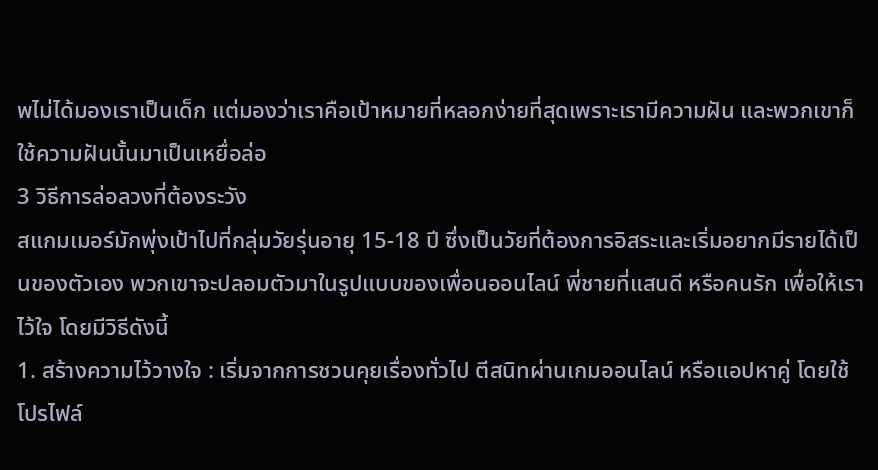พไม่ได้มองเราเป็นเด็ก แต่มองว่าเราคือเป้าหมายที่หลอกง่ายที่สุดเพราะเรามีความฝัน และพวกเขาก็ใช้ความฝันนั้นมาเป็นเหยื่อล่อ
3 วิธีการล่อลวงที่ต้องระวัง
สแกมเมอร์มักพุ่งเป้าไปที่กลุ่มวัยรุ่นอายุ 15-18 ปี ซึ่งเป็นวัยที่ต้องการอิสระและเริ่มอยากมีรายได้เป็นของตัวเอง พวกเขาจะปลอมตัวมาในรูปแบบของเพื่อนออนไลน์ พี่ชายที่แสนดี หรือคนรัก เพื่อให้เราไว้ใจ โดยมีวิธีดังนี้
1. สร้างความไว้วางใจ : เริ่มจากการชวนคุยเรื่องทั่วไป ตีสนิทผ่านเกมออนไลน์ หรือแอปหาคู่ โดยใช้โปรไฟล์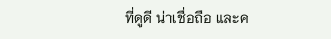ที่ดูดี น่าเชื่อถือ และค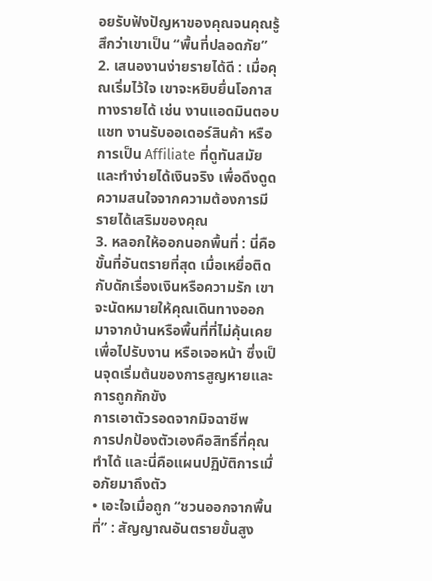อยรับฟังปัญหาของคุณจนคุณรู้สึกว่าเขาเป็น “พื้นที่ปลอดภัย”
2. เสนองานง่ายรายได้ดี : เมื่อคุณเริ่มไว้ใจ เขาจะหยิบยื่นโอกาสทางรายได้ เช่น งานแอดมินตอบแชท งานรับออเดอร์สินค้า หรือการเป็น Affiliate ที่ดูทันสมัยและทำง่ายได้เงินจริง เพื่อดึงดูดความสนใจจากความต้องการมีรายได้เสริมของคุณ
3. หลอกให้ออกนอกพื้นที่ : นี่คือขั้นที่อันตรายที่สุด เมื่อเหยื่อติดกับดักเรื่องเงินหรือความรัก เขาจะนัดหมายให้คุณเดินทางออกมาจากบ้านหรือพื้นที่ที่ไม่คุ้นเคยเพื่อไปรับงาน หรือเจอหน้า ซึ่งเป็นจุดเริ่มต้นของการสูญหายและการถูกกักขัง
การเอาตัวรอดจากมิจฉาชีพ
การปกป้องตัวเองคือสิทธิ์ที่คุณทำได้ และนี่คือแผนปฏิบัติการเมื่อภัยมาถึงตัว
• เอะใจเมื่อถูก “ชวนออกจากพื้นที่” : สัญญาณอันตรายขั้นสูง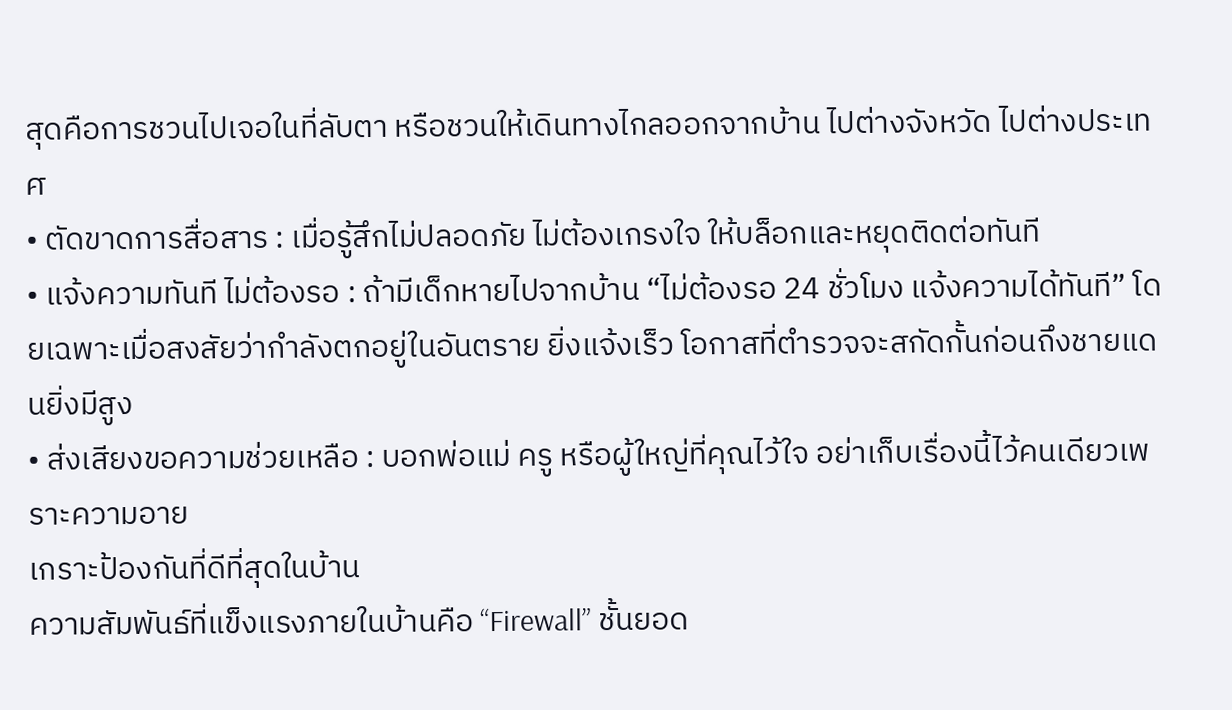สุดคือการชวนไปเจอในที่ลับตา หรือชวนให้เดินทางไกลออกจากบ้าน ไปต่างจังหวัด ไปต่างประเทศ
• ตัดขาดการสื่อสาร : เมื่อรู้สึกไม่ปลอดภัย ไม่ต้องเกรงใจ ให้บล็อกและหยุดติดต่อทันที
• แจ้งความทันที ไม่ต้องรอ : ถ้ามีเด็กหายไปจากบ้าน “ไม่ต้องรอ 24 ชั่วโมง แจ้งความได้ทันที” โดยเฉพาะเมื่อสงสัยว่ากำลังตกอยู่ในอันตราย ยิ่งแจ้งเร็ว โอกาสที่ตำรวจจะสกัดกั้นก่อนถึงชายแดนยิ่งมีสูง
• ส่งเสียงขอความช่วยเหลือ : บอกพ่อแม่ ครู หรือผู้ใหญ่ที่คุณไว้ใจ อย่าเก็บเรื่องนี้ไว้คนเดียวเพราะความอาย
เกราะป้องกันที่ดีที่สุดในบ้าน
ความสัมพันธ์ที่แข็งแรงภายในบ้านคือ “Firewall” ชั้นยอด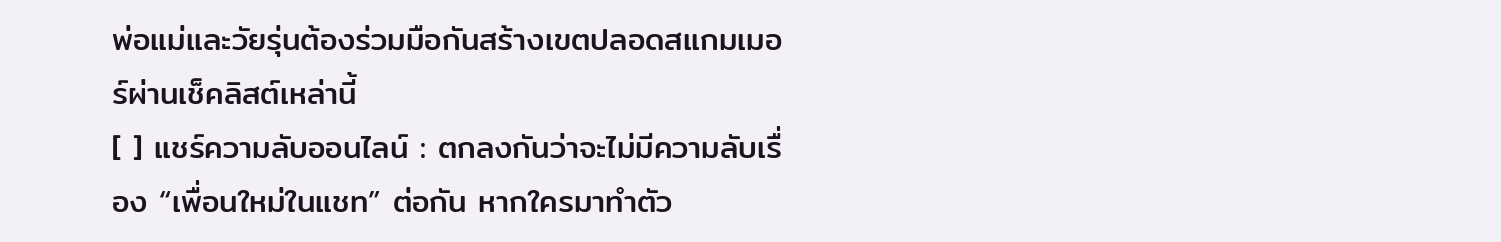พ่อแม่และวัยรุ่นต้องร่วมมือกันสร้างเขตปลอดสแกมเมอร์ผ่านเช็คลิสต์เหล่านี้
[ ] แชร์ความลับออนไลน์ : ตกลงกันว่าจะไม่มีความลับเรื่อง “เพื่อนใหม่ในแชท” ต่อกัน หากใครมาทำตัว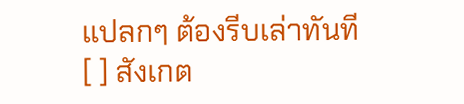แปลกๆ ต้องรีบเล่าทันที
[ ] สังเกต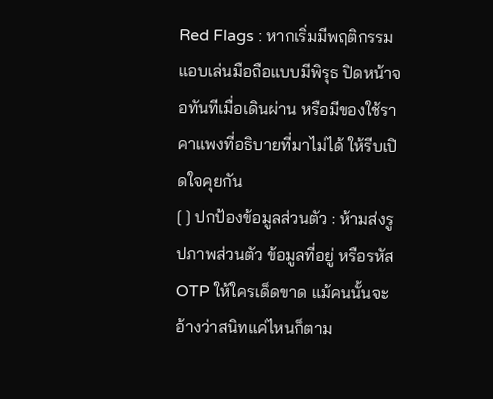Red Flags : หากเริ่มมีพฤติกรรมแอบเล่นมือถือแบบมีพิรุธ ปิดหน้าจอทันทีเมื่อเดินผ่าน หรือมีของใช้ราคาแพงที่อธิบายที่มาไม่ได้ ให้รีบเปิดใจคุยกัน
[ ] ปกป้องข้อมูลส่วนตัว : ห้ามส่งรูปภาพส่วนตัว ข้อมูลที่อยู่ หรือรหัส OTP ให้ใครเด็ดขาด แม้คนนั้นจะอ้างว่าสนิทแค่ไหนก็ตาม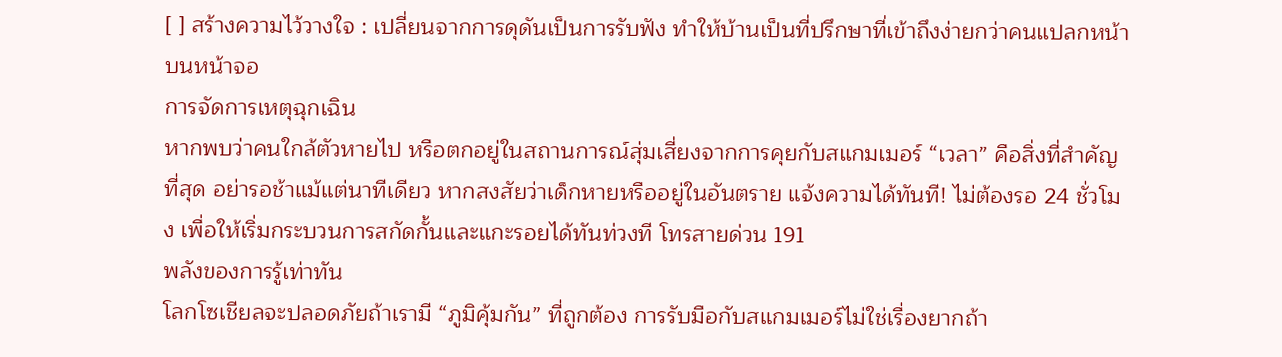[ ] สร้างความไว้วางใจ : เปลี่ยนจากการดุดันเป็นการรับฟัง ทำให้บ้านเป็นที่ปรึกษาที่เข้าถึงง่ายกว่าคนแปลกหน้าบนหน้าจอ
การจัดการเหตุฉุกเฉิน
หากพบว่าคนใกล้ตัวหายไป หรือตกอยู่ในสถานการณ์สุ่มเสี่ยงจากการคุยกับสแกมเมอร์ “เวลา” คือสิ่งที่สำคัญที่สุด อย่ารอช้าแม้แต่นาทีเดียว หากสงสัยว่าเด็กหายหรืออยู่ในอันตราย แจ้งความได้ทันที! ไม่ต้องรอ 24 ชั่วโมง เพื่อให้เริ่มกระบวนการสกัดกั้นและแกะรอยได้ทันท่วงที โทรสายด่วน 191
พลังของการรู้เท่าทัน
โลกโซเชียลจะปลอดภัยถ้าเรามี “ภูมิคุ้มกัน” ที่ถูกต้อง การรับมือกับสแกมเมอร์ไม่ใช่เรื่องยากถ้า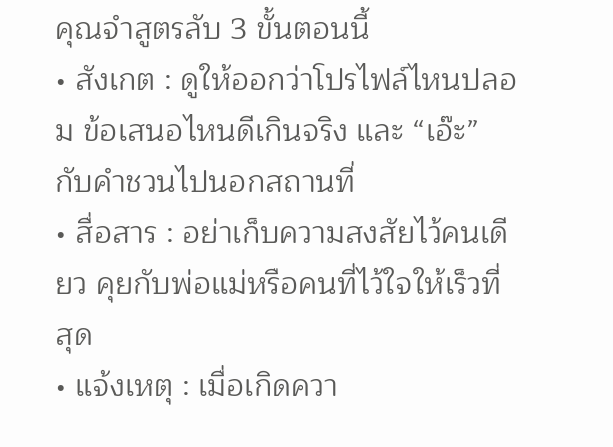คุณจำสูตรลับ 3 ขั้นตอนนี้
• สังเกต : ดูให้ออกว่าโปรไฟล์ไหนปลอม ข้อเสนอไหนดีเกินจริง และ “เอ๊ะ” กับคำชวนไปนอกสถานที่
• สื่อสาร : อย่าเก็บความสงสัยไว้คนเดียว คุยกับพ่อแม่หรือคนที่ไว้ใจให้เร็วที่สุด
• แจ้งเหตุ : เมื่อเกิดควา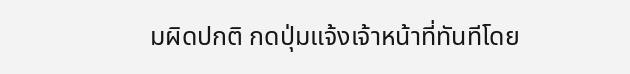มผิดปกติ กดปุ่มแจ้งเจ้าหน้าที่ทันทีโดย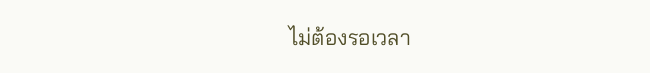ไม่ต้องรอเวลา